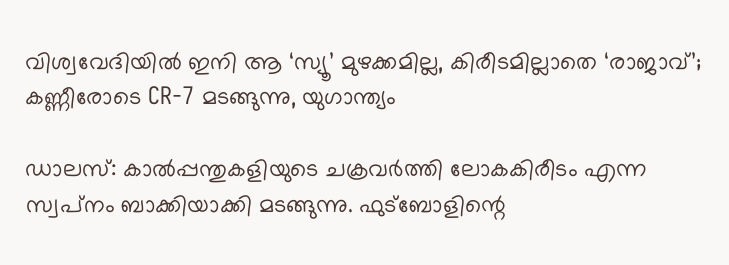വിശ്വവേദിയില്‍ ഇനി ആ ‘സ്യൂ’ മുഴക്കമില്ല, കിരീടമില്ലാതെ ‘രാജാവ്’; കണ്ണീരോടെ CR-7 മടങ്ങുന്നു, യുഗാന്ത്യം

ഡാലസ്: കാല്‍പ്പന്തുകളിയുടെ ചക്രവര്‍ത്തി ലോകകിരീടം എന്ന സ്വപ്‌നം ബാക്കിയാക്കി മടങ്ങുന്നു. ഫുട്‌ബോളിന്റെ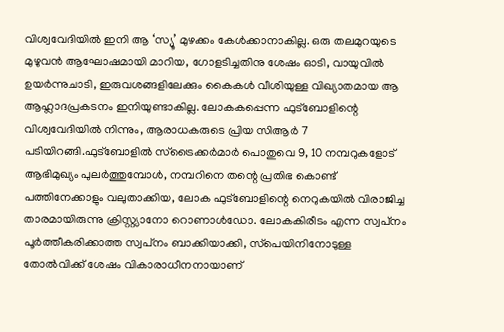വിശ്വവേദിയില്‍ ഇനി ആ ‘സ്യൂ’ മുഴക്കം കേള്‍ക്കാനാകില്ല. ഒരു തലമുറയുടെ മുഴുവന്‍ ആഘോഷമായി മാറിയ, ഗോളടിച്ചതിനു ശേഷം ഓടി, വായുവില്‍ ഉയര്‍ന്നുചാടി, ഇരുവശങ്ങളിലേക്കും കൈകള്‍ വീശിയുള്ള വിഖ്യാതമായ ആ ആഹ്ലാദപ്രകടനം ഇനിയുണ്ടാകില്ല. ലോകകപ്പെന്ന ഫുട്‌ബോളിന്റെ വിശ്വവേദിയില്‍ നിന്നും, ആരാധകരുടെ പ്രിയ സിആര്‍ 7 പടിയിറങ്ങി.ഫുട്‌ബോളില്‍ സ്‌ട്രൈക്കര്‍മാര്‍ പൊതുവെ 9, 10 നമ്പറുകളോട് ആഭിമുഖ്യം പുലര്‍ത്തുമ്പോള്‍, നമ്പറിനെ തന്റെ പ്രതിഭ കൊണ്ട് പത്തിനേക്കാളും വലുതാക്കിയ, ലോക ഫുട്‌ബോളിന്റെ നെറുകയില്‍ വിരാജിച്ച താരമായിരുന്നു ക്രിസ്റ്റ്യാനോ റൊണാൾഡോ. ലോകകിരീടം എന്ന സ്വപ്‌നം പൂര്‍ത്തീകരിക്കാത്ത സ്വപ്‌നം ബാക്കിയാക്കി, സ്‌പെയിനിനോടുള്ള തോല്‍വിക്ക് ശേഷം വികാരാധീനനായാണ്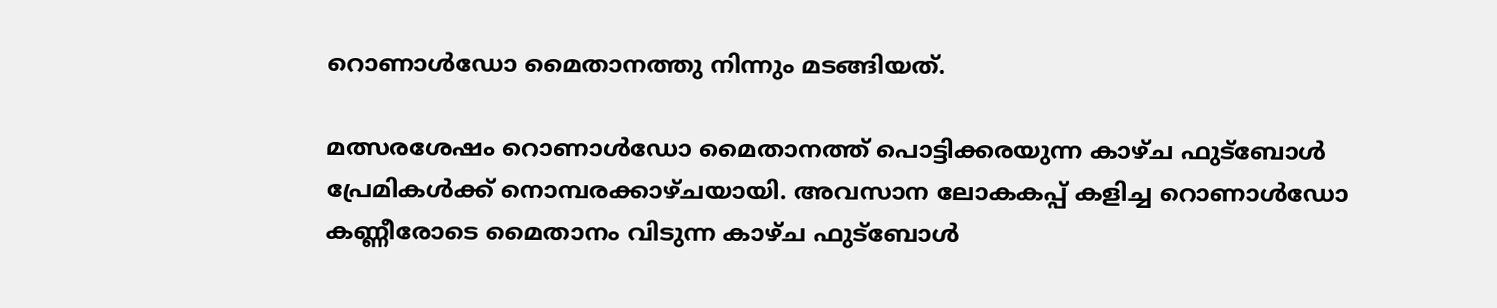റൊണാള്‍ഡോ മൈതാനത്തു നിന്നും മടങ്ങിയത്.

മത്സരശേഷം റൊണാള്‍ഡോ മൈതാനത്ത് പൊട്ടിക്കരയുന്ന കാഴ്ച ഫുട്ബോള്‍ പ്രേമികള്‍ക്ക് നൊമ്പരക്കാഴ്ചയായി. അവസാന ലോകകപ്പ് കളിച്ച റൊണാള്‍ഡോ കണ്ണീരോടെ മൈതാനം വിടുന്ന കാഴ്ച ഫുട്‌ബോള്‍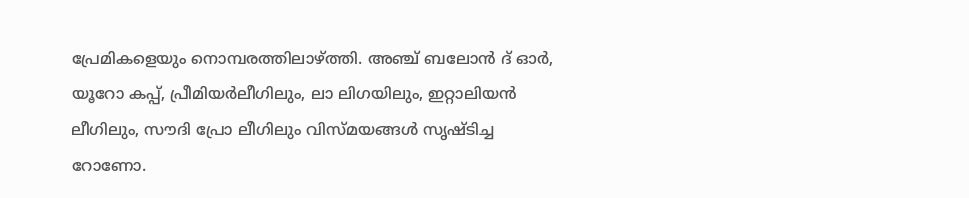പ്രേമികളെയും നൊമ്പരത്തിലാഴ്ത്തി. അഞ്ച് ബലോന്‍ ദ് ഓര്‍, യൂറോ കപ്പ്, പ്രീമിയര്‍ലീഗിലും, ലാ ലിഗയിലും, ഇറ്റാലിയന്‍ ലീഗിലും, സൗദി പ്രോ ലീഗിലും വിസ്മയങ്ങള്‍ സൃഷ്ടിച്ച റോണോ.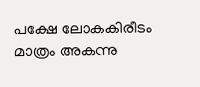പക്ഷേ ലോകകിരീടം മാത്രം അകന്നു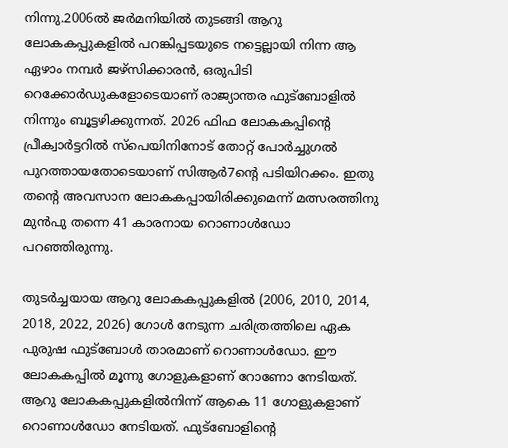നിന്നു.2006ല്‍ ജര്‍മനിയില്‍ തുടങ്ങി ആറു ലോകകപ്പുകളില്‍ പറങ്കിപ്പടയുടെ നട്ടെല്ലായി നിന്ന ആ ഏഴാം നമ്പര്‍ ജഴ്‌സിക്കാരന്‍, ഒരുപിടി റെക്കോര്‍ഡുകളോടെയാണ് രാജ്യാന്തര ഫുട്‌ബോളില്‍ നിന്നും ബൂട്ടഴിക്കുന്നത്. 2026 ഫിഫ ലോകകപ്പിന്റെ പ്രീക്വാര്‍ട്ടറില്‍ സ്‌പെയിനിനോട് തോറ്റ് പോര്‍ച്ചുഗല്‍ പുറത്തായതോടെയാണ് സിആര്‍7ന്റെ പടിയിറക്കം. ഇതു തന്റെ അവസാന ലോകകപ്പായിരിക്കുമെന്ന് മത്സരത്തിനു മുന്‍പു തന്നെ 41 കാരനായ റൊണാള്‍ഡോ പറഞ്ഞിരുന്നു.

തുടർച്ചയായ ആറു ലോകകപ്പുകളിൽ (2006, 2010, 2014, 2018, 2022, 2026) ഗോൾ നേടുന്ന ചരിത്രത്തിലെ ഏക പുരുഷ ഫുട്ബോൾ താരമാണ് റൊണാൾഡോ. ഈ ലോകകപ്പിൽ മൂന്നു ഗോളുകളാണ് റോണോ നേടിയത്. ആറു ലോകകപ്പുകളിൽനിന്ന് ആകെ 11 ഗോളുകളാണ് റൊണാൾഡോ നേടിയത്. ഫുട്ബോളിന്റെ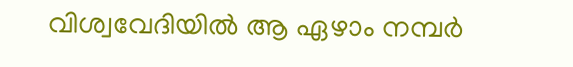വിശ്വവേദിയിൽ ആ ഏഴാം നമ്പർ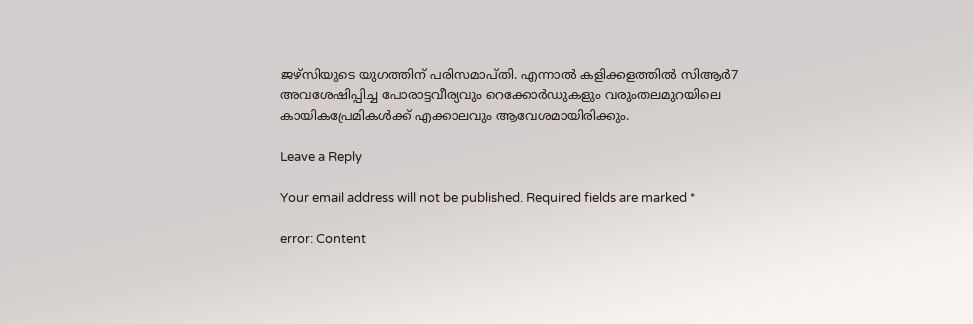ജഴ്സിയുടെ യുഗത്തിന് പരിസമാപ്തി. എന്നാൽ കളിക്കളത്തിൽ സിആർ7 അവശേഷിപ്പിച്ച പോരാട്ടവീര്യവും റെക്കോർഡുകളും വരുംതലമുറയിലെ കായികപ്രേമികൾക്ക് എക്കാലവും ആവേശമായിരിക്കും.

Leave a Reply

Your email address will not be published. Required fields are marked *

error: Content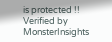is protected !!
Verified by MonsterInsights